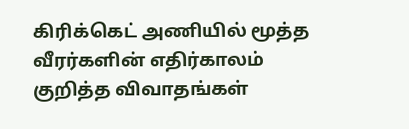கிரிக்கெட் அணியில் மூத்த வீரர்களின் எதிர்காலம் குறித்த விவாதங்கள்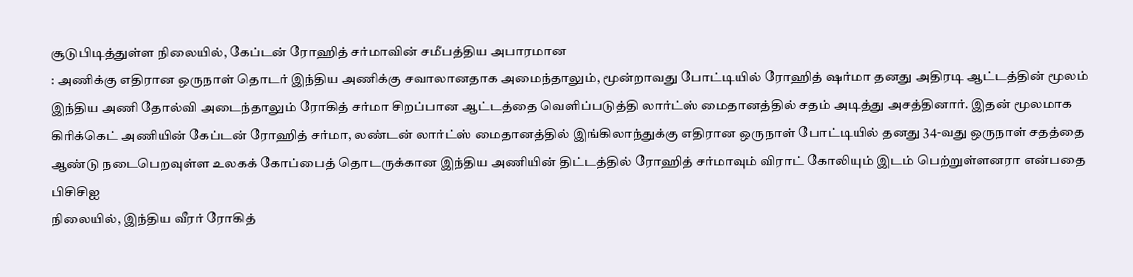சூடுபிடித்துள்ள நிலையில், கேப்டன் ரோஹித் சர்மாவின் சமீபத்திய அபாரமான
: அணிக்கு எதிரான ஒருநாள் தொடர் இந்திய அணிக்கு சவாலானதாக அமைந்தாலும், மூன்றாவது போட்டியில் ரோஹித் ஷர்மா தனது அதிரடி ஆட்டத்தின் மூலம்
இந்திய அணி தோல்வி அடைந்தாலும் ரோகித் சர்மா சிறப்பான ஆட்டத்தை வெளிப்படுத்தி லார்ட்ஸ் மைதானத்தில் சதம் அடித்து அசத்தினார். இதன் மூலமாக
கிரிக்கெட் அணியின் கேப்டன் ரோஹித் சர்மா, லண்டன் லார்ட்ஸ் மைதானத்தில் இங்கிலாந்துக்கு எதிரான ஒருநாள் போட்டியில் தனது 34-வது ஒருநாள் சதத்தை
ஆண்டு நடைபெறவுள்ள உலகக் கோப்பைத் தொடருக்கான இந்திய அணியின் திட்டத்தில் ரோஹித் சர்மாவும் விராட் கோலியும் இடம் பெற்றுள்ளனரா என்பதை பிசிசிஐ
நிலையில், இந்திய வீரர் ரோகித்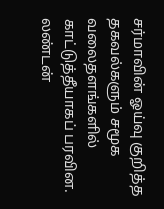சர்மாவின் ஓய்வு குறித்த தகவல்களும் சமூக வலைதளங்களில் காட்டுத்தீயாகப் பரவின. லண்டன்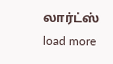லார்ட்ஸ்
load more